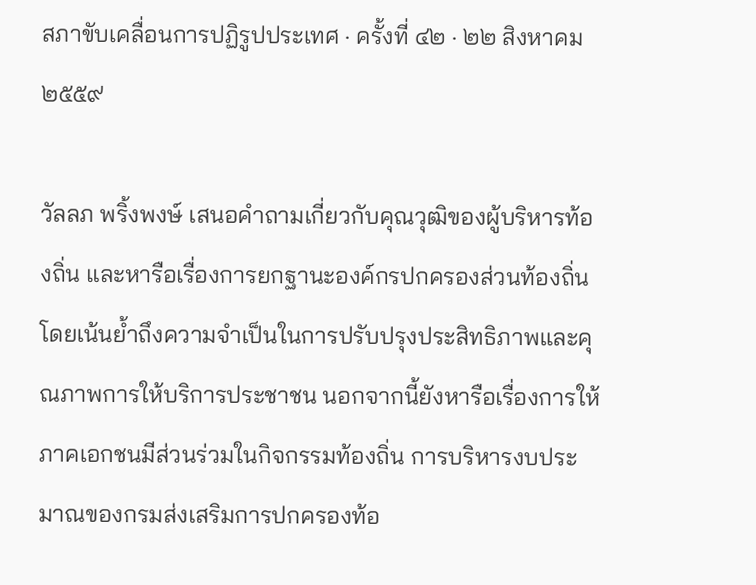สภาขับเคลื่อนการปฏิรูปประเทศ · ครั้งที่ ๔๒ · ๒๒ สิงหาคม ๒๕๕๙

วัลลภ พริ้งพงษ์ เสนอคำถามเกี่ยวกับคุณวุฒิของผู้บริหารท้องถิ่น และหารือเรื่องการยกฐานะองค์กรปกครองส่วนท้องถิ่น โดยเน้นย้ำถึงความจำเป็นในการปรับปรุงประสิทธิภาพและคุณภาพการให้บริการประชาชน นอกจากนี้ยังหารือเรื่องการให้ภาคเอกชนมีส่วนร่วมในกิจกรรมท้องถิ่น การบริหารงบประมาณของกรมส่งเสริมการปกครองท้อ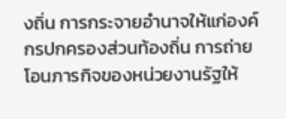งถิ่น การกระจายอำนาจให้แก่องค์กรปกครองส่วนท้องถิ่น การถ่ายโอนภารกิจของหน่วยงานรัฐให้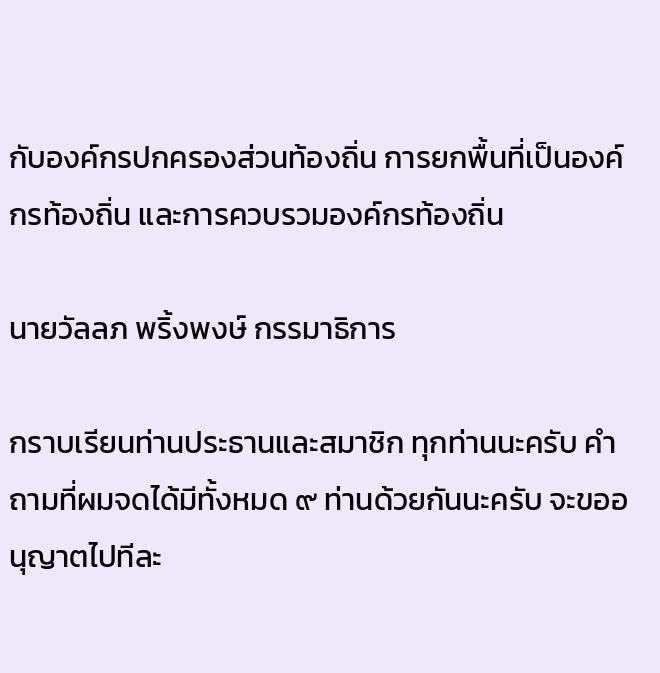กับองค์กรปกครองส่วนท้องถิ่น การยกพื้นที่เป็นองค์กรท้องถิ่น และการควบรวมองค์กรท้องถิ่น

นายวัลลภ พริ้งพงษ์ กรรมาธิการ

กราบเรียนท่านประธานและสมาชิก ทุกท่านนะครับ คำถามที่ผมจดได้มีทั้งหมด ๙ ท่านด้วยกันนะครับ จะขออนุญาตไปทีละ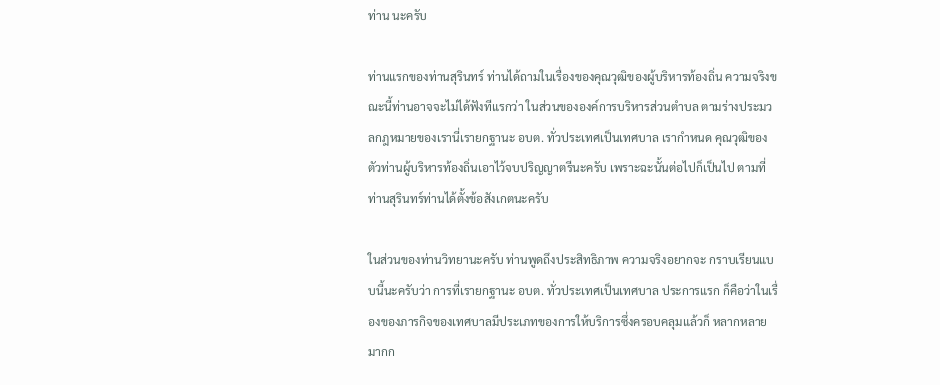ท่าน นะครับ

ท่านแรกของท่านสุรินทร์ ท่านได้ถามในเรื่องของคุณวุฒิของผู้บริหารท้องถิ่น ความจริงขณะนี้ท่านอาจจะไม่ได้ฟังทีแรกว่า ในส่วนขององค์การบริหารส่วนตำบล ตามร่างประมวลกฎหมายของเรานี่เรายกฐานะ อบต. ทั่วประเทศเป็นเทศบาล เรากำหนด คุณวุฒิของตัวท่านผู้บริหารท้องถิ่นเอาไว้จบปริญญาตรีนะครับ เพราะฉะนั้นต่อไปก็เป็นไป ตามที่ท่านสุรินทร์ท่านได้ตั้งข้อสังเกตนะครับ

ในส่วนของท่านวิทยานะครับ ท่านพูดถึงประสิทธิภาพ ความจริงอยากจะ กราบเรียนแบบนี้นะครับว่า การที่เรายกฐานะ อบต. ทั่วประเทศเป็นเทศบาล ประการแรก ก็คือว่าในเรื่องของภารกิจของเทศบาลมีประเภทของการให้บริการซึ่งครอบคลุมแล้วก็ หลากหลายมากก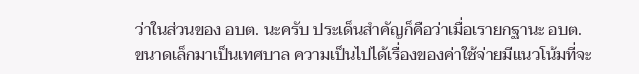ว่าในส่วนของ อบต. นะครับ ประเด็นสำคัญก็คือว่าเมื่อเรายกฐานะ อบต. ขนาดเล็กมาเป็นเทศบาล ความเป็นไปได้เรื่องของค่าใช้จ่ายมีแนวโน้มที่จะ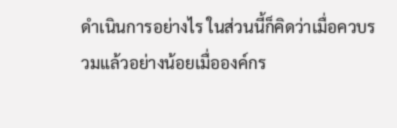ดำเนินการอย่างไร ในส่วนนี้ก็คิดว่าเมื่อควบรวมแล้วอย่างน้อยเมื่อองค์กร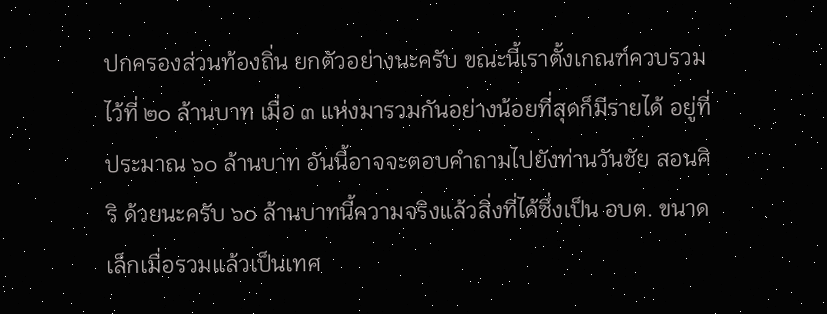ปกครองส่วนท้องถิ่น ยกตัวอย่างนะครับ ขณะนี้เราตั้งเกณฑ์ควบรวมไว้ที่ ๒๐ ล้านบาท เมื่อ ๓ แห่งมารวมกันอย่างน้อยที่สุดก็มีรายได้ อยู่ที่ประมาณ ๖๐ ล้านบาท อันนี้อาจจะตอบคำถามไปยังท่านวันชัย สอนศิริ ด้วยนะครับ ๖๐ ล้านบาทนี้ความจริงแล้วสิ่งที่ได้ซึ่งเป็น อบต. ขนาดเล็กเมื่อรวมแล้วเป็นเทศ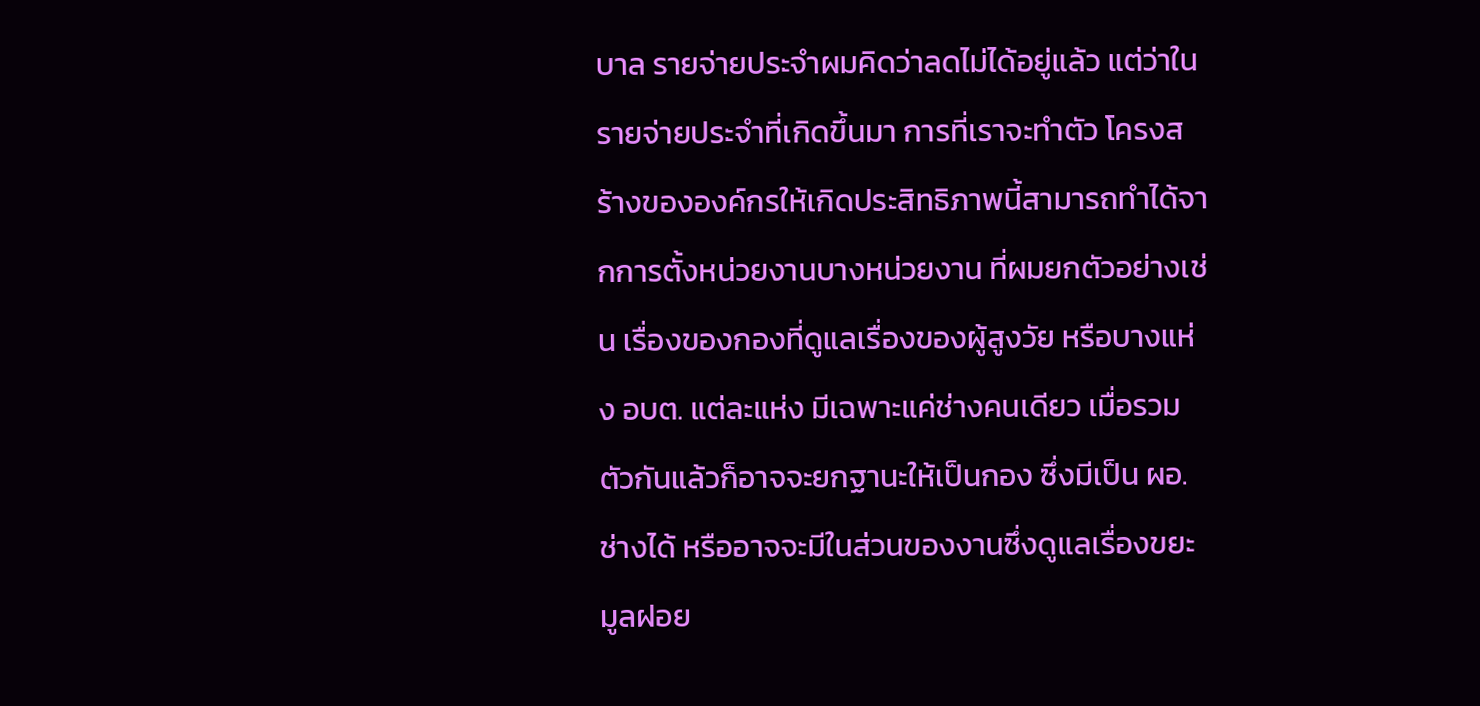บาล รายจ่ายประจำผมคิดว่าลดไม่ได้อยู่แล้ว แต่ว่าในรายจ่ายประจำที่เกิดขึ้นมา การที่เราจะทำตัว โครงสร้างขององค์กรให้เกิดประสิทธิภาพนี้สามารถทำได้จากการตั้งหน่วยงานบางหน่วยงาน ที่ผมยกตัวอย่างเช่น เรื่องของกองที่ดูแลเรื่องของผู้สูงวัย หรือบางแห่ง อบต. แต่ละแห่ง มีเฉพาะแค่ช่างคนเดียว เมื่อรวมตัวกันแล้วก็อาจจะยกฐานะให้เป็นกอง ซึ่งมีเป็น ผอ. ช่างได้ หรืออาจจะมีในส่วนของงานซึ่งดูแลเรื่องขยะมูลฝอย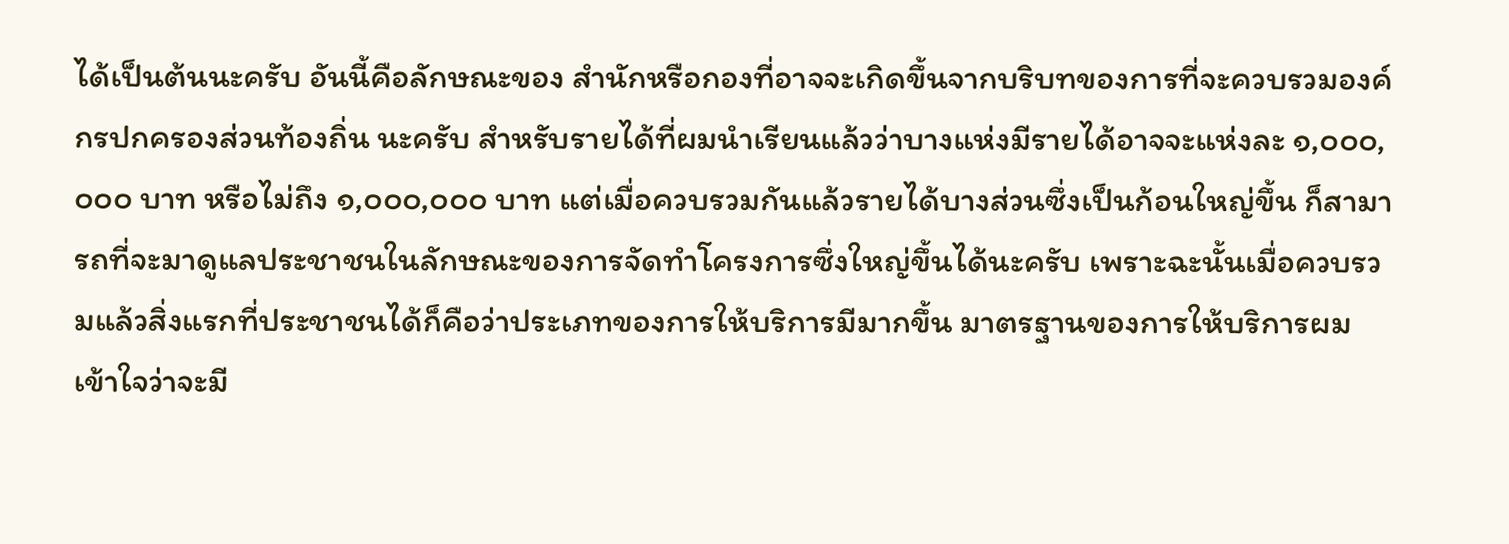ได้เป็นต้นนะครับ อันนี้คือลักษณะของ สำนักหรือกองที่อาจจะเกิดขึ้นจากบริบทของการที่จะควบรวมองค์กรปกครองส่วนท้องถิ่น นะครับ สำหรับรายได้ที่ผมนำเรียนแล้วว่าบางแห่งมีรายได้อาจจะแห่งละ ๑,๐๐๐,๐๐๐ บาท หรือไม่ถึง ๑,๐๐๐,๐๐๐ บาท แต่เมื่อควบรวมกันแล้วรายได้บางส่วนซึ่งเป็นก้อนใหญ่ขึ้น ก็สามารถที่จะมาดูแลประชาชนในลักษณะของการจัดทำโครงการซึ่งใหญ่ขึ้นได้นะครับ เพราะฉะนั้นเมื่อควบรวมแล้วสิ่งแรกที่ประชาชนได้ก็คือว่าประเภทของการให้บริการมีมากขึ้น มาตรฐานของการให้บริการผมเข้าใจว่าจะมี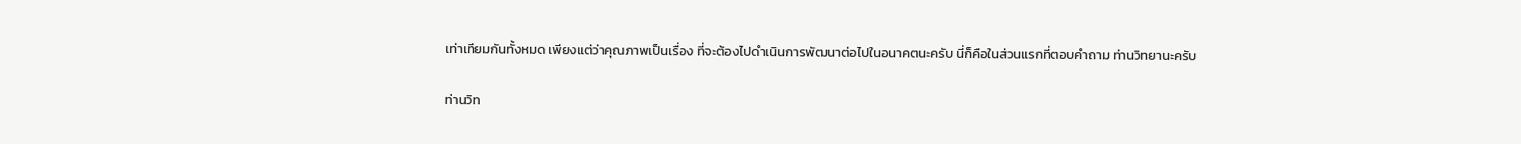เท่าเทียมกันทั้งหมด เพียงแต่ว่าคุณภาพเป็นเรื่อง ที่จะต้องไปดำเนินการพัฒนาต่อไปในอนาคตนะครับ นี่ก็คือในส่วนแรกที่ตอบคำถาม ท่านวิทยานะครับ

ท่านวิท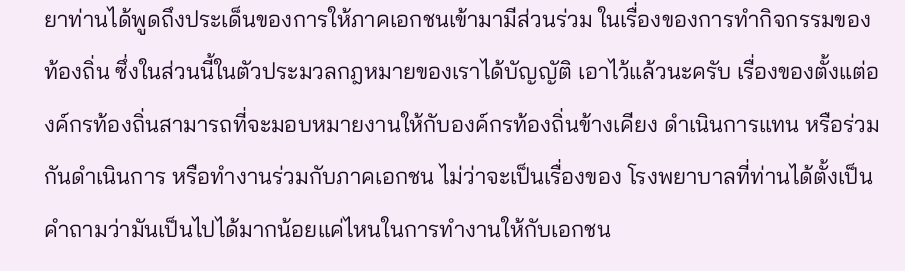ยาท่านได้พูดถึงประเด็นของการให้ภาคเอกชนเข้ามามีส่วนร่วม ในเรื่องของการทำกิจกรรมของท้องถิ่น ซึ่งในส่วนนี้ในตัวประมวลกฎหมายของเราได้บัญญัติ เอาไว้แล้วนะครับ เรื่องของตั้งแต่องค์กรท้องถิ่นสามารถที่จะมอบหมายงานให้กับองค์กรท้องถิ่นข้างเคียง ดำเนินการแทน หรือร่วมกันดำเนินการ หรือทำงานร่วมกับภาคเอกชน ไม่ว่าจะเป็นเรื่องของ โรงพยาบาลที่ท่านได้ตั้งเป็นคำถามว่ามันเป็นไปได้มากน้อยแค่ไหนในการทำงานให้กับเอกชน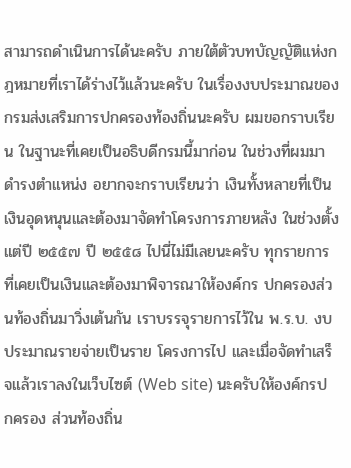สามารถดำเนินการได้นะครับ ภายใต้ตัวบทบัญญัติแห่งกฎหมายที่เราได้ร่างไว้แล้วนะครับ ในเรื่องงบประมาณของกรมส่งเสริมการปกครองท้องถิ่นนะครับ ผมขอกราบเรียน ในฐานะที่เคยเป็นอธิบดีกรมนี้มาก่อน ในช่วงที่ผมมาดำรงตำแหน่ง อยากจะกราบเรียนว่า เงินทั้งหลายที่เป็นเงินอุดหนุนและต้องมาจัดทำโครงการภายหลัง ในช่วงตั้งแต่ปี ๒๕๕๗ ปี ๒๕๕๘ ไปนี่ไม่มีเลยนะครับ ทุกรายการที่เคยเป็นเงินและต้องมาพิจารณาให้องค์กร ปกครองส่วนท้องถิ่นมาวิ่งเต้นกัน เราบรรจุรายการไว้ใน พ.ร.บ. งบประมาณรายจ่ายเป็นราย โครงการไป และเมื่อจัดทำเสร็จแล้วเราลงในเว็บไซต์ (Web site) นะครับให้องค์กรปกครอง ส่วนท้องถิ่น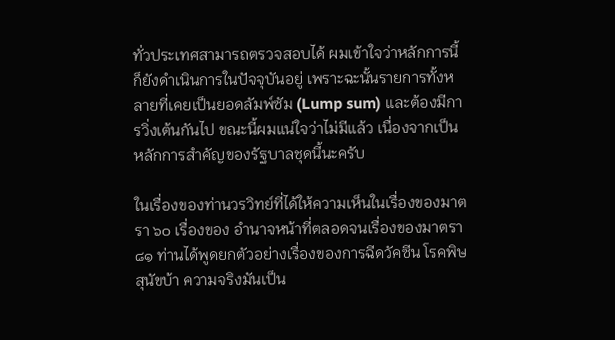ทั่วประเทศสามารถตรวจสอบได้ ผมเข้าใจว่าหลักการนี้ก็ยังดำเนินการในปัจจุบันอยู่ เพราะฉะนั้นรายการทั้งหลายที่เคยเป็นยอดลัมพ์ซัม (Lump sum) และต้องมีการวิ่งเต้นกันไป ขณะนี้ผมแน่ใจว่าไม่มีแล้ว เนื่องจากเป็นหลักการสำคัญของรัฐบาลชุดนี้นะครับ

ในเรื่องของท่านวรวิทย์ที่ได้ให้ความเห็นในเรื่องของมาตรา ๖๐ เรื่องของ อำนาจหน้าที่ตลอดจนเรื่องของมาตรา ๘๑ ท่านได้พูดยกตัวอย่างเรื่องของการฉีดวัคซีน โรคพิษสุนัขบ้า ความจริงมันเป็น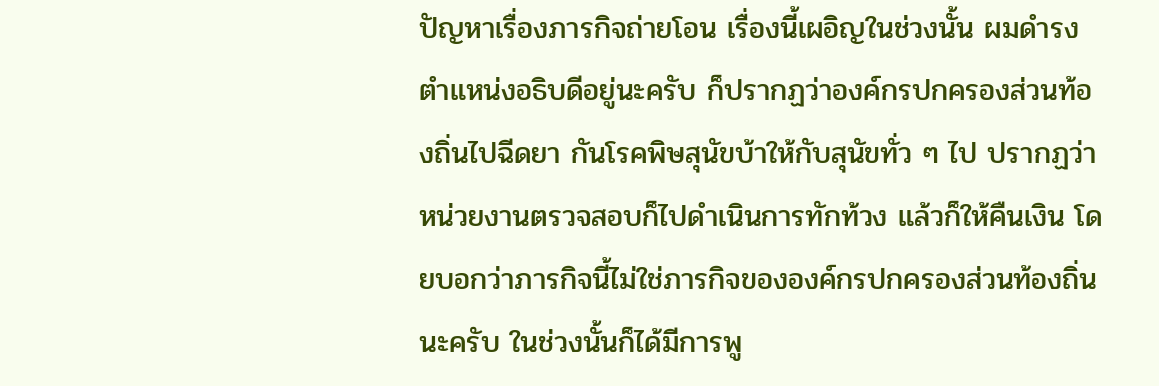ปัญหาเรื่องภารกิจถ่ายโอน เรื่องนี้เผอิญในช่วงนั้น ผมดำรงตำแหน่งอธิบดีอยู่นะครับ ก็ปรากฏว่าองค์กรปกครองส่วนท้องถิ่นไปฉีดยา กันโรคพิษสุนัขบ้าให้กับสุนัขทั่ว ๆ ไป ปรากฏว่าหน่วยงานตรวจสอบก็ไปดำเนินการทักท้วง แล้วก็ให้คืนเงิน โดยบอกว่าภารกิจนี้ไม่ใช่ภารกิจขององค์กรปกครองส่วนท้องถิ่นนะครับ ในช่วงนั้นก็ได้มีการพู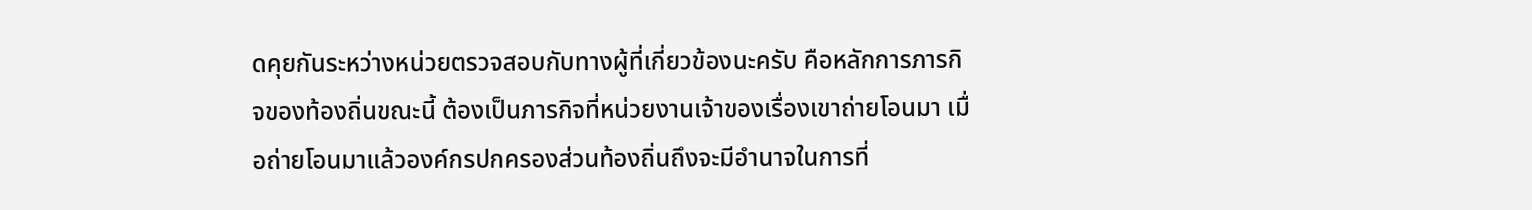ดคุยกันระหว่างหน่วยตรวจสอบกับทางผู้ที่เกี่ยวข้องนะครับ คือหลักการภารกิจของท้องถิ่นขณะนี้ ต้องเป็นภารกิจที่หน่วยงานเจ้าของเรื่องเขาถ่ายโอนมา เมื่อถ่ายโอนมาแล้วองค์กรปกครองส่วนท้องถิ่นถึงจะมีอำนาจในการที่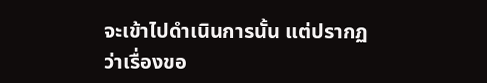จะเข้าไปดำเนินการนั้น แต่ปรากฏว่าเรื่องขอ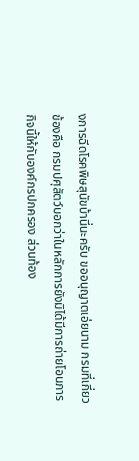งการฉีดโรคพิษสุนัขบ้านี่นะครับ ขออนุญาตเอ่ยนาม กรมที่เกี่ยวข้องคือ กรมปศุสัตว์บอกว่าในหลักการยังมิได้มีการถ่ายโอนภารกิจนี้ให้กับองค์กรปกครอง ส่วนท้อง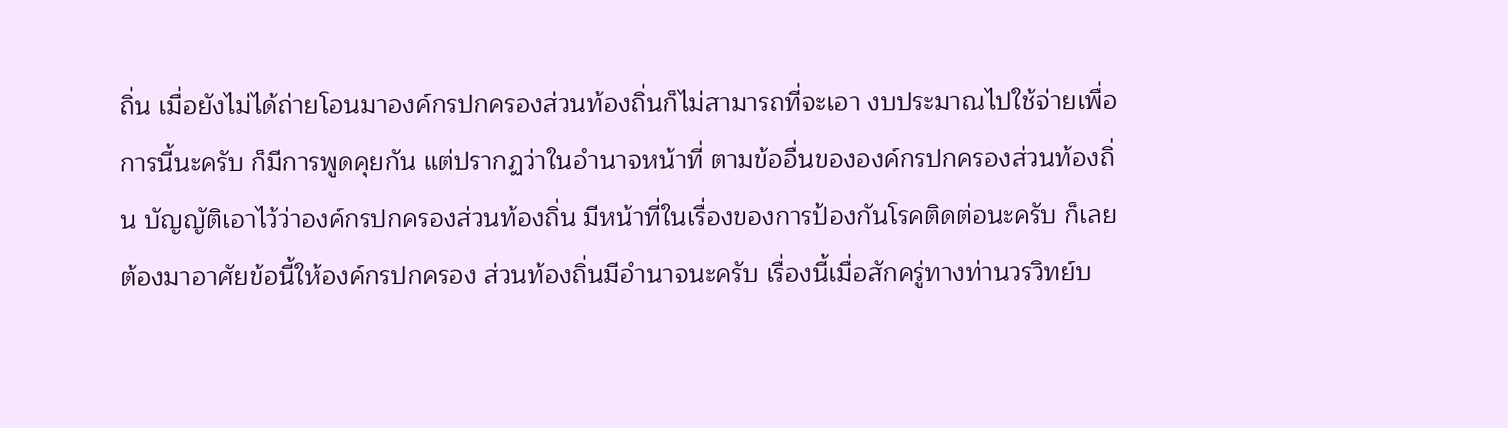ถิ่น เมื่อยังไม่ได้ถ่ายโอนมาองค์กรปกครองส่วนท้องถิ่นก็ไม่สามารถที่จะเอา งบประมาณไปใช้จ่ายเพื่อการนี้นะครับ ก็มีการพูดคุยกัน แต่ปรากฏว่าในอำนาจหน้าที่ ตามข้ออื่นขององค์กรปกครองส่วนท้องถิ่น บัญญัติเอาไว้ว่าองค์กรปกครองส่วนท้องถิ่น มีหน้าที่ในเรื่องของการป้องกันโรคติดต่อนะครับ ก็เลยต้องมาอาศัยข้อนี้ให้องค์กรปกครอง ส่วนท้องถิ่นมีอำนาจนะครับ เรื่องนี้เมื่อสักครู่ทางท่านวรวิทย์บ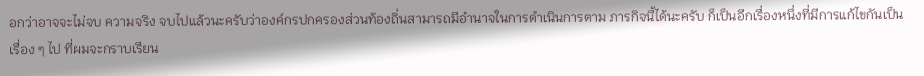อกว่าอาจจะไม่จบ ความจริง จบไปแล้วนะครับว่าองค์กรปกครองส่วนท้องถิ่นสามารถมีอำนาจในการดำเนินการตาม ภารกิจนี้ได้นะครับ ก็เป็นอีกเรื่องหนึ่งที่มีการแก้ไขกันเป็นเรื่อง ๆ ไป ที่ผมจะกราบเรียน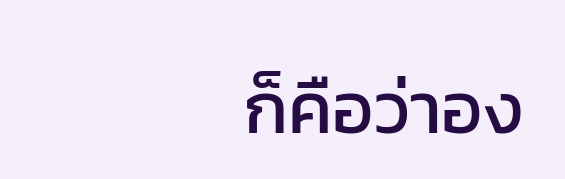ก็คือว่าอง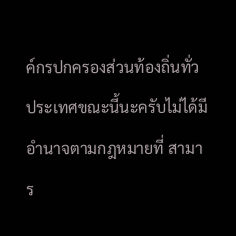ค์กรปกครองส่วนท้องถิ่นทั่วประเทศขณะนี้นะครับไม่ได้มีอำนาจตามกฎหมายที่ สามาร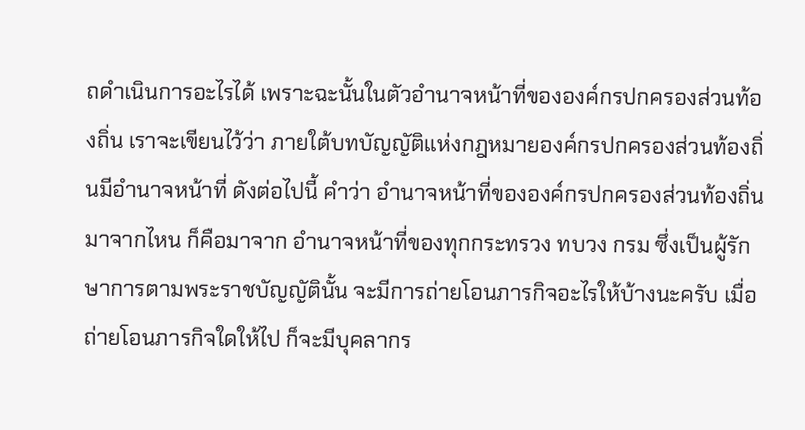ถดำเนินการอะไรได้ เพราะฉะนั้นในตัวอำนาจหน้าที่ขององค์กรปกครองส่วนท้องถิ่น เราจะเขียนไว้ว่า ภายใต้บทบัญญัติแห่งกฎหมายองค์กรปกครองส่วนท้องถิ่นมีอำนาจหน้าที่ ดังต่อไปนี้ คำว่า อำนาจหน้าที่ขององค์กรปกครองส่วนท้องถิ่น มาจากไหน ก็คือมาจาก อำนาจหน้าที่ของทุกกระทรวง ทบวง กรม ซึ่งเป็นผู้รักษาการตามพระราชบัญญัตินั้น จะมีการถ่ายโอนภารกิจอะไรให้บ้างนะครับ เมื่อถ่ายโอนภารกิจใดให้ไป ก็จะมีบุคลากร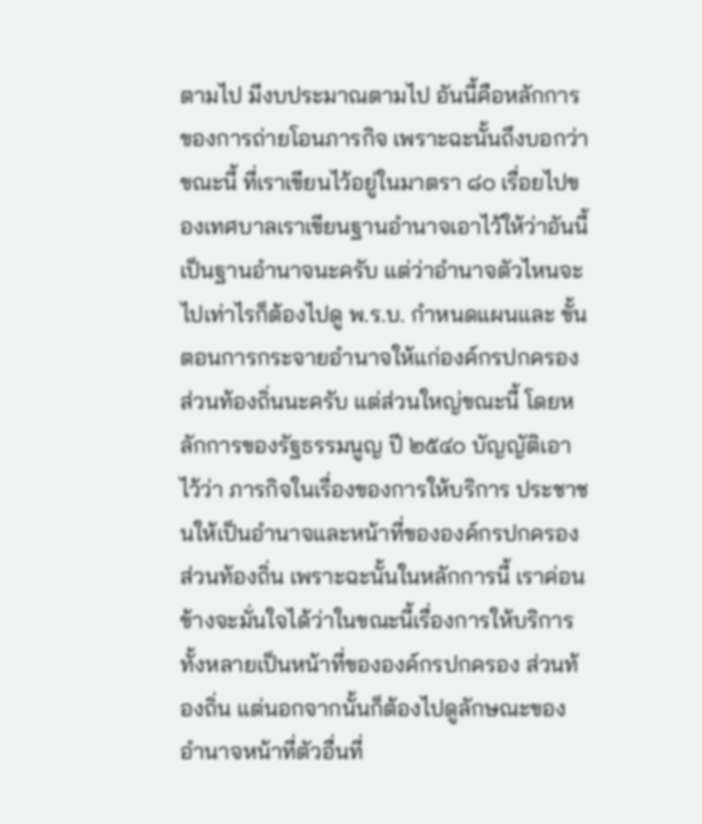ตามไป มีงบประมาณตามไป อันนี้คือหลักการของการถ่ายโอนภารกิจ เพราะฉะนั้นถึงบอกว่าขณะนี้ ที่เราเขียนไว้อยู่ในมาตรา ๘๐ เรื่อยไปของเทศบาลเราเขียนฐานอำนาจเอาไว้ให้ว่าอันนี้ เป็นฐานอำนาจนะครับ แต่ว่าอำนาจตัวไหนจะไปเท่าไรก็ต้องไปดู พ.ร.บ. กำหนดแผนและ ขั้นตอนการกระจายอำนาจให้แก่องค์กรปกครองส่วนท้องถิ่นนะครับ แต่ส่วนใหญ่ขณะนี้ โดยหลักการของรัฐธรรมนูญ ปี ๒๕๔๐ บัญญัติเอาไว้ว่า ภารกิจในเรื่องของการให้บริการ ประชาชนให้เป็นอำนาจและหน้าที่ขององค์กรปกครองส่วนท้องถิ่น เพราะฉะนั้นในหลักการนี้ เราค่อนข้างจะมั่นใจได้ว่าในขณะนี้เรื่องการให้บริการทั้งหลายเป็นหน้าที่ขององค์กรปกครอง ส่วนท้องถิ่น แต่นอกจากนั้นก็ต้องไปดูลักษณะของอำนาจหน้าที่ตัวอื่นที่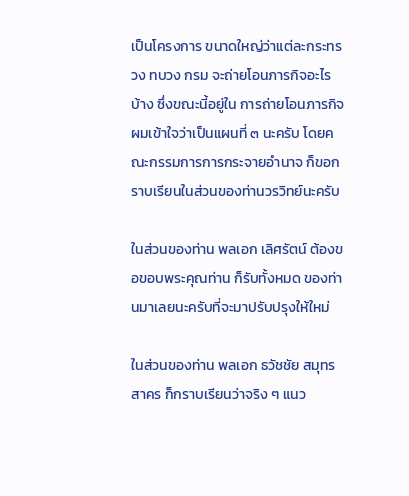เป็นโครงการ ขนาดใหญ่ว่าแต่ละกระทรวง ทบวง กรม จะถ่ายโอนภารกิจอะไรบ้าง ซึ่งขณะนี้อยู่ใน การถ่ายโอนภารกิจ ผมเข้าใจว่าเป็นแผนที่ ๓ นะครับ โดยคณะกรรมการการกระจายอำนาจ ก็ขอกราบเรียนในส่วนของท่านวรวิทย์นะครับ

ในส่วนของท่าน พลเอก เลิศรัตน์ ต้องขอขอบพระคุณท่าน ก็รับทั้งหมด ของท่านมาเลยนะครับที่จะมาปรับปรุงให้ใหม่

ในส่วนของท่าน พลเอก ธวัชชัย สมุทรสาคร ก็กราบเรียนว่าจริง ๆ แนว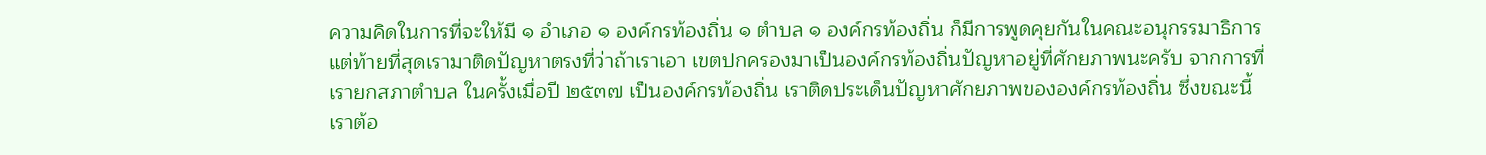ความคิดในการที่จะให้มี ๑ อำเภอ ๑ องค์กรท้องถิ่น ๑ ตำบล ๑ องค์กรท้องถิ่น ก็มีการพูดคุยกันในคณะอนุกรรมาธิการ แต่ท้ายที่สุดเรามาติดปัญหาตรงที่ว่าถ้าเราเอา เขตปกครองมาเป็นองค์กรท้องถิ่นปัญหาอยู่ที่ศักยภาพนะครับ จากการที่เรายกสภาตำบล ในครั้งเมื่อปี ๒๕๓๗ เป็นองค์กรท้องถิ่น เราติดประเด็นปัญหาศักยภาพขององค์กรท้องถิ่น ซึ่งขณะนี้เราต้อ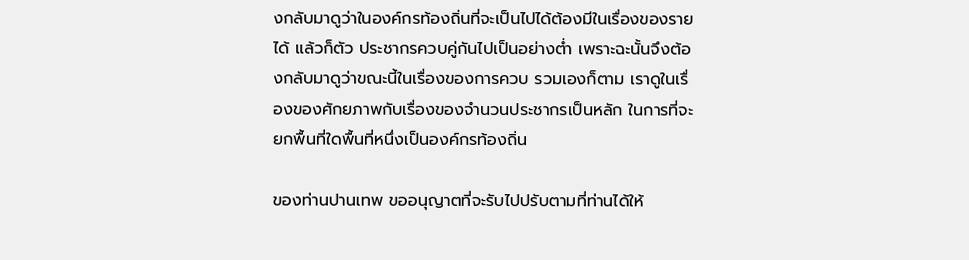งกลับมาดูว่าในองค์กรท้องถิ่นที่จะเป็นไปได้ต้องมีในเรื่องของรายได้ แล้วก็ตัว ประชากรควบคู่กันไปเป็นอย่างต่ำ เพราะฉะนั้นจึงต้องกลับมาดูว่าขณะนี้ในเรื่องของการควบ รวมเองก็ตาม เราดูในเรื่องของศักยภาพกับเรื่องของจำนวนประชากรเป็นหลัก ในการที่จะ ยกพื้นที่ใดพื้นที่หนึ่งเป็นองค์กรท้องถิ่น

ของท่านปานเทพ ขออนุญาตที่จะรับไปปรับตามที่ท่านได้ให้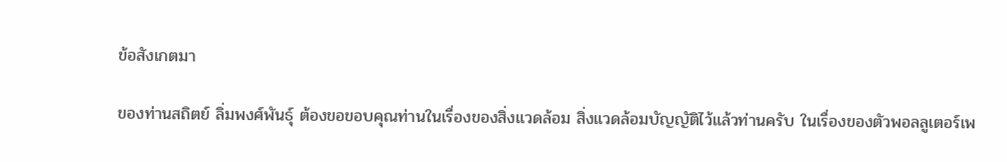ข้อสังเกตมา

ของท่านสถิตย์ ลิ่มพงศ์พันธุ์ ต้องขอขอบคุณท่านในเรื่องของสิ่งแวดล้อม สิ่งแวดล้อมบัญญัติไว้แล้วท่านครับ ในเรื่องของตัวพอลลูเตอร์เพ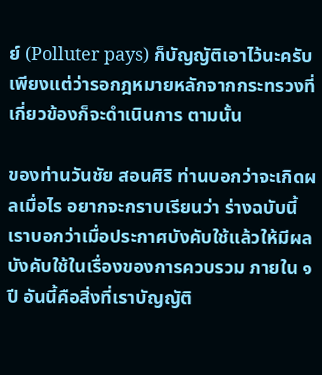ย์ (Polluter pays) ก็บัญญัติเอาไว้นะครับ เพียงแต่ว่ารอกฎหมายหลักจากกระทรวงที่เกี่ยวข้องก็จะดำเนินการ ตามนั้น

ของท่านวันชัย สอนศิริ ท่านบอกว่าจะเกิดผลเมื่อไร อยากจะกราบเรียนว่า ร่างฉบับนี้เราบอกว่าเมื่อประกาศบังคับใช้แล้วให้มีผลบังคับใช้ในเรื่องของการควบรวม ภายใน ๑ ปี อันนี้คือสิ่งที่เราบัญญัติ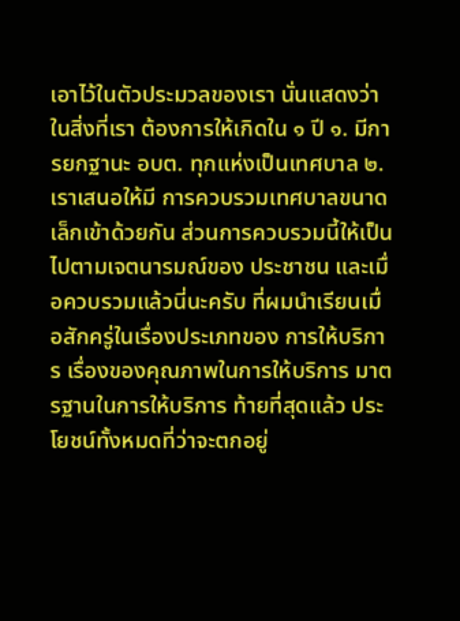เอาไว้ในตัวประมวลของเรา นั่นแสดงว่าในสิ่งที่เรา ต้องการให้เกิดใน ๑ ปี ๑. มีการยกฐานะ อบต. ทุกแห่งเป็นเทศบาล ๒. เราเสนอให้มี การควบรวมเทศบาลขนาดเล็กเข้าด้วยกัน ส่วนการควบรวมนี้ให้เป็นไปตามเจตนารมณ์ของ ประชาชน และเมื่อควบรวมแล้วนี่นะครับ ที่ผมนำเรียนเมื่อสักครู่ในเรื่องประเภทของ การให้บริการ เรื่องของคุณภาพในการให้บริการ มาตรฐานในการให้บริการ ท้ายที่สุดแล้ว ประโยชน์ทั้งหมดที่ว่าจะตกอยู่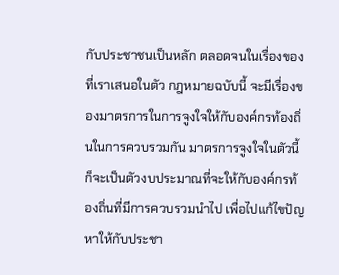กับประชาชนเป็นหลัก ตลอดจนในเรื่องของที่เราเสนอในตัว กฎหมายฉบับนี้ จะมีเรื่องของมาตรการในการจูงใจให้กับองค์กรท้องถิ่นในการควบรวมกัน มาตรการจูงใจในตัวนี้ก็จะเป็นตัวงบประมาณที่จะให้กับองค์กรท้องถิ่นที่มีการควบรวมนำไป เพื่อไปแก้ไขปัญหาให้กับประชา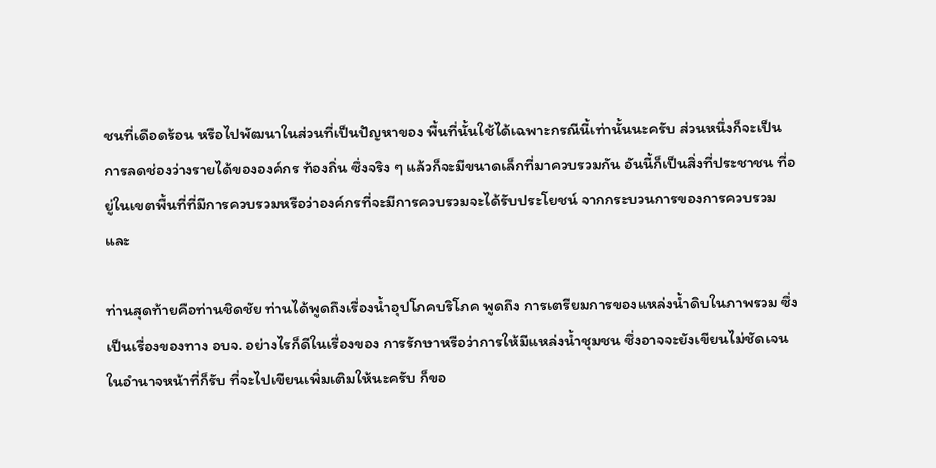ชนที่เดือดร้อน หรือไปพัฒนาในส่วนที่เป็นปัญหาของ พื้นที่นั้นใช้ได้เฉพาะกรณีนี้เท่านั้นนะครับ ส่วนหนึ่งก็จะเป็นการลดช่องว่างรายได้ขององค์กร ท้องถิ่น ซึ่งจริง ๆ แล้วก็จะมีขนาดเล็กที่มาควบรวมกัน อันนี้ก็เป็นสิ่งที่ประชาชน ที่อยู่ในเขตพื้นที่ที่มีการควบรวมหรือว่าองค์กรที่จะมีการควบรวมจะได้รับประโยชน์ จากกระบวนการของการควบรวม และ

ท่านสุดท้ายคือท่านชิดชัย ท่านได้พูดถึงเรื่องน้ำอุปโภคบริโภค พูดถึง การเตรียมการของแหล่งน้ำดิบในภาพรวม ซึ่งเป็นเรื่องของทาง อบจ. อย่างไรก็ดีในเรื่องของ การรักษาหรือว่าการให้มีแหล่งน้ำชุมชน ซึ่งอาจจะยังเขียนไม่ชัดเจนในอำนาจหน้าที่ก็รับ ที่จะไปเขียนเพิ่มเติมให้นะครับ ก็ขอ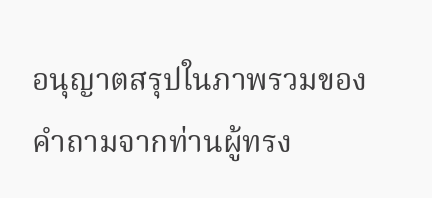อนุญาตสรุปในภาพรวมของคำถามจากท่านผู้ทรง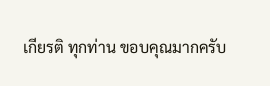เกียรติ ทุกท่าน ขอบคุณมากครับ